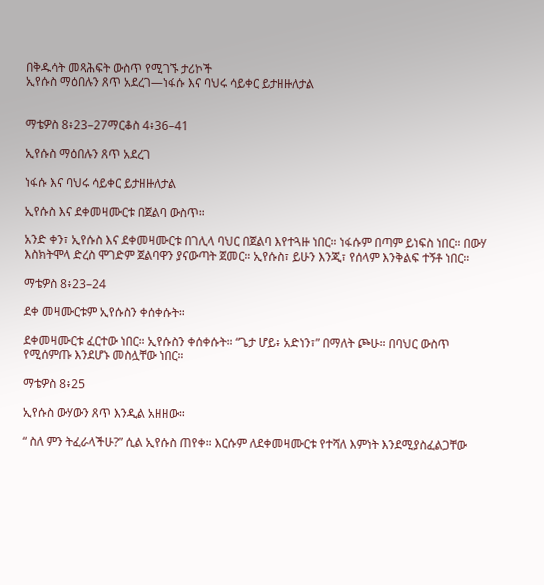በቅዱሳት መጻሕፍት ውስጥ የሚገኙ ታሪኮች
ኢየሱስ ማዕበሉን ጸጥ አደረገ—ነፋሱ እና ባህሩ ሳይቀር ይታዘዙለታል


ማቴዎስ 8፥23–27ማርቆስ 4፥36–41

ኢየሱስ ማዕበሉን ጸጥ አደረገ

ነፋሱ እና ባህሩ ሳይቀር ይታዘዙለታል

ኢየሱስ እና ደቀመዛሙርቱ በጀልባ ውስጥ።

አንድ ቀን፣ ኢየሱስ እና ደቀመዛሙርቱ በገሊላ ባህር በጀልባ እየተጓዙ ነበር። ነፋሱም በጣም ይነፍስ ነበር። በውሃ እስክትሞላ ድረስ ሞገድም ጀልባዋን ያናውጣት ጀመር። ኢየሱስ፣ ይሁን እንጂ፣ የሰላም እንቅልፍ ተኝቶ ነበር።

ማቴዎስ 8፥23–24

ደቀ መዛሙርቱም ኢየሱስን ቀሰቀሱት።

ደቀመዛሙርቱ ፈርተው ነበር። ኢየሱስን ቀሰቀሱት። “ጌታ ሆይ፥ አድነን፣” በማለት ጮሁ። በባህር ውስጥ የሚሰምጡ እንደሆኑ መስሏቸው ነበር።

ማቴዎስ 8፥25

ኢየሱስ ውሃውን ጸጥ እንዲል አዘዘው።

“ ስለ ምን ትፈራላችሁ?” ሲል ኢየሱስ ጠየቀ። እርሱም ለደቀመዛሙርቱ የተሻለ እምነት እንደሚያስፈልጋቸው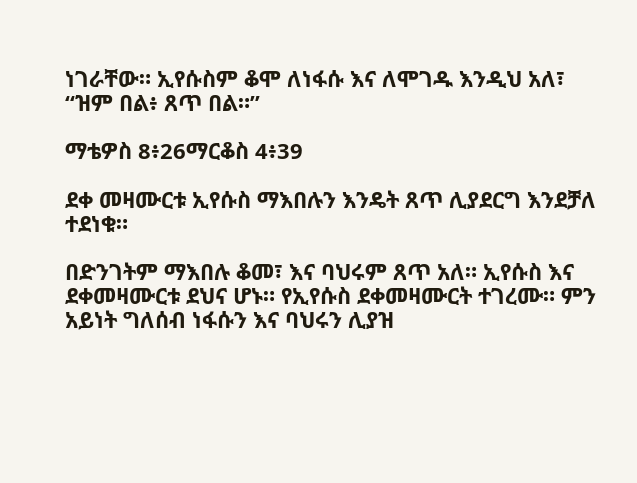ነገራቸው። ኢየሱስም ቆሞ ለነፋሱ እና ለሞገዱ እንዲህ አለ፣ “ዝም በል፥ ጸጥ በል።”

ማቴዎስ 8፥26ማርቆስ 4፥39

ደቀ መዛሙርቱ ኢየሱስ ማእበሉን እንዴት ጸጥ ሊያደርግ እንደቻለ ተደነቁ።

በድንገትም ማእበሉ ቆመ፣ እና ባህሩም ጸጥ አለ። ኢየሱስ እና ደቀመዛሙርቱ ደህና ሆኑ። የኢየሱስ ደቀመዛሙርት ተገረሙ። ምን አይነት ግለሰብ ነፋሱን እና ባህሩን ሊያዝ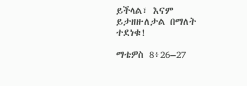ይችላል፣ እናም ይታዘዙለታል በማለት ተደነቁ!

ማቴዎስ 8፥26–27